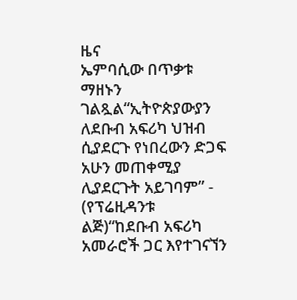ዜና
ኤምባሲው በጥቃቱ ማዘኑን ገልጿል“ኢትዮጵያውያን ለደቡብ አፍሪካ ህዝብ ሲያደርጉ የነበረውን ድጋፍ አሁን መጠቀሚያ ሊያደርጉት አይገባም” - (የፕሬዚዳንቱ ልጅ)“ከደቡብ አፍሪካ አመራሮች ጋር እየተገናኘን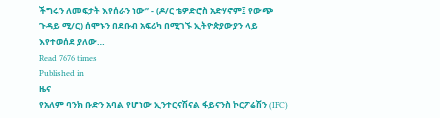ችግሩን ለመፍታት እየሰራን ነው” - (ዶ/ር ቴዎድሮስ አድሃኖም፤ የውጭ ጉዳይ ሚ/ር) ሰሞኑን በደቡብ አፍሪካ በሚገኙ ኢትዮጵያውያን ላይ እየተወሰደ ያለው…
Read 7676 times
Published in
ዜና
የአለም ባንክ ቡድን አባል የሆነው ኢንተርናሽናል ፋይናንስ ኮርፖሬሽን (IFC)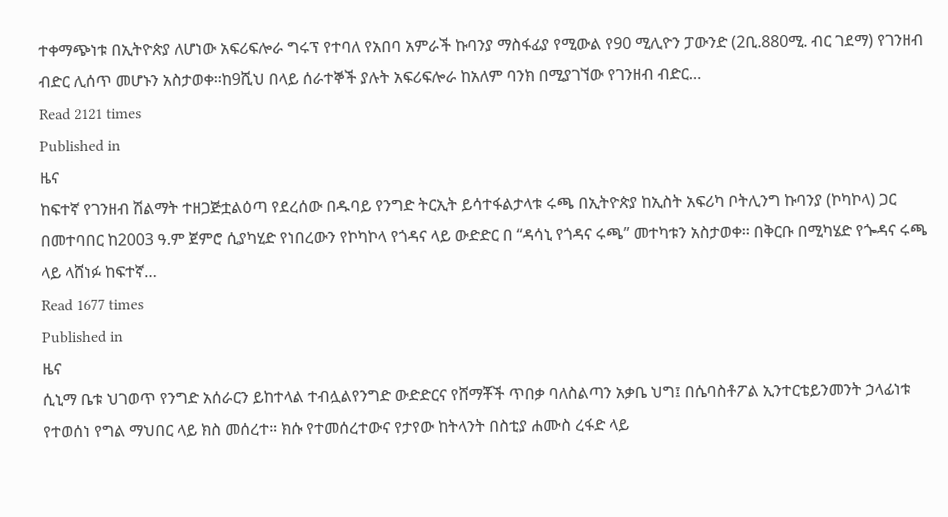ተቀማጭነቱ በኢትዮጵያ ለሆነው አፍሪፍሎራ ግሩፕ የተባለ የአበባ አምራች ኩባንያ ማስፋፊያ የሚውል የ90 ሚሊዮን ፓውንድ (2ቢ.880ሚ. ብር ገደማ) የገንዘብ ብድር ሊሰጥ መሆኑን አስታወቀ፡፡ከ9ሺህ በላይ ሰራተኞች ያሉት አፍሪፍሎራ ከአለም ባንክ በሚያገኘው የገንዘብ ብድር…
Read 2121 times
Published in
ዜና
ከፍተኛ የገንዘብ ሽልማት ተዘጋጅቷልዕጣ የደረሰው በዱባይ የንግድ ትርኢት ይሳተፋልታላቱ ሩጫ በኢትዮጵያ ከኢስት አፍሪካ ቦትሊንግ ኩባንያ (ኮካኮላ) ጋር በመተባበር ከ2003 ዓ.ም ጀምሮ ሲያካሂድ የነበረውን የኮካኮላ የጎዳና ላይ ውድድር በ “ዳሳኒ የጎዳና ሩጫ” መተካቱን አስታወቀ፡፡ በቅርቡ በሚካሄድ የጐዳና ሩጫ ላይ ላሸነፉ ከፍተኛ…
Read 1677 times
Published in
ዜና
ሲኒማ ቤቱ ህገወጥ የንግድ አሰራርን ይከተላል ተብሏልየንግድ ውድድርና የሸማቾች ጥበቃ ባለስልጣን አቃቤ ህግ፤ በሴባስቶፖል ኢንተርቴይንመንት ኃላፊነቱ የተወሰነ የግል ማህበር ላይ ክስ መሰረተ። ክሱ የተመሰረተውና የታየው ከትላንት በስቲያ ሐሙስ ረፋድ ላይ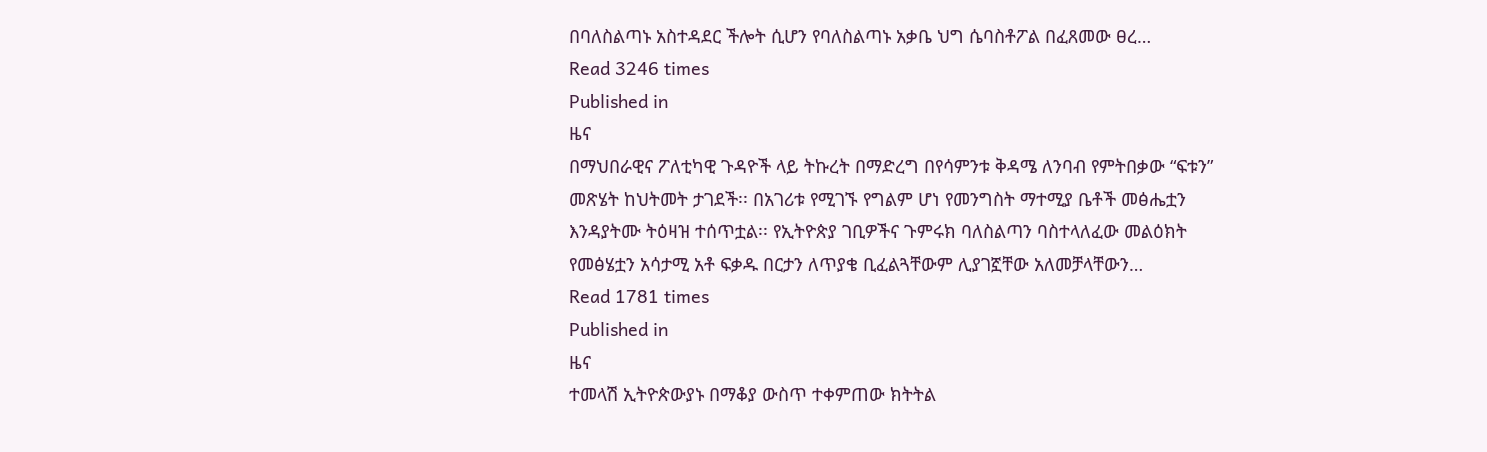በባለስልጣኑ አስተዳደር ችሎት ሲሆን የባለስልጣኑ አቃቤ ህግ ሴባስቶፖል በፈጸመው ፀረ…
Read 3246 times
Published in
ዜና
በማህበራዊና ፖለቲካዊ ጉዳዮች ላይ ትኩረት በማድረግ በየሳምንቱ ቅዳሜ ለንባብ የምትበቃው “ፍቱን” መጽሄት ከህትመት ታገደች፡፡ በአገሪቱ የሚገኙ የግልም ሆነ የመንግስት ማተሚያ ቤቶች መፅሔቷን እንዳያትሙ ትዕዛዝ ተሰጥቷል፡፡ የኢትዮጵያ ገቢዎችና ጉምሩክ ባለስልጣን ባስተላለፈው መልዕክት የመፅሄቷን አሳታሚ አቶ ፍቃዱ በርታን ለጥያቄ ቢፈልጓቸውም ሊያገኟቸው አለመቻላቸውን…
Read 1781 times
Published in
ዜና
ተመላሽ ኢትዮጵውያኑ በማቆያ ውስጥ ተቀምጠው ክትትል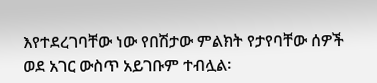እየተደረገባቸው ነው የበሽታው ምልክት የታየባቸው ሰዎች ወደ አገር ውስጥ አይገቡም ተብሏል፡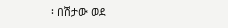፡ በሽታው ወደ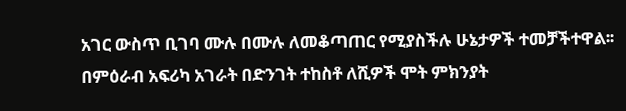አገር ውስጥ ቢገባ ሙሉ በሙሉ ለመቆጣጠር የሚያስችሉ ሁኔታዎች ተመቻችተዋል፡፡ በምዕራብ አፍሪካ አገራት በድንገት ተከስቶ ለሺዎች ሞት ምክንያት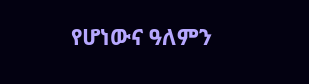የሆነውና ዓለምን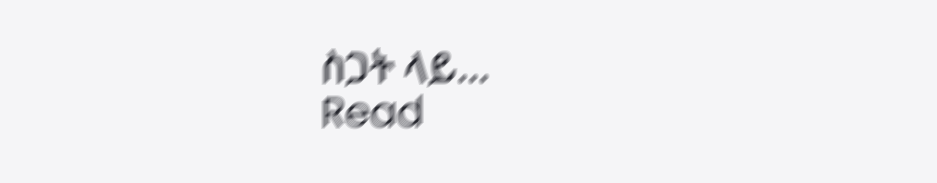ስጋት ላይ…
Read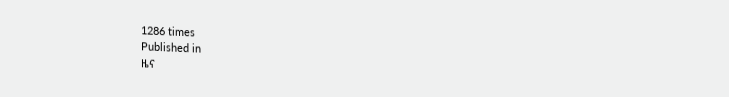1286 times
Published in
ዜና